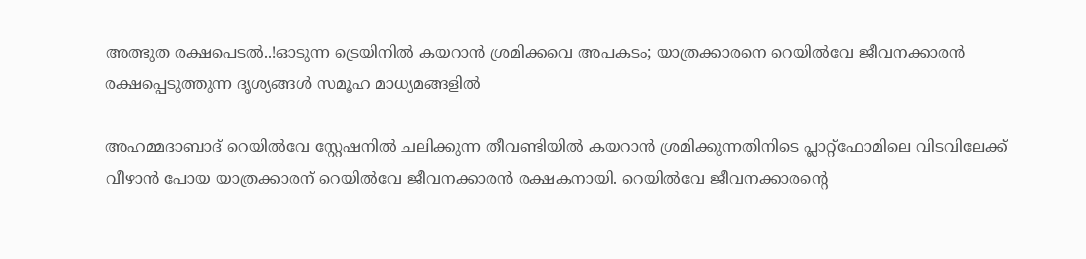അത്ഭുത രക്ഷപെടൽ..!ഓടുന്ന ട്രെയിനിൽ കയറാൻ ശ്രമിക്കവെ അപകടം; യാത്രക്കാരനെ റെയിൽവേ ജീവനക്കാരൻ രക്ഷപ്പെ‌ട‌ുത്തുന്ന ദൃശ്യങ്ങൾ സമൂഹ മാധ്യമങ്ങളിൽ

അഹമ്മദാബാദ് റെയിൽവേ സ്റ്റേഷനിൽ ചലിക്കുന്ന തീവണ്ടിയിൽ കയറാൻ ശ്രമിക്കുന്നതിനിടെ പ്ലാറ്റ്‌ഫോമിലെ വിടവിലേക്ക് വീഴാൻ പോയ യാത്രക്കാരന് റെയിൽവേ ജീവനക്കാരൻ രക്ഷകനായി. റെയിൽവേ ജീവനക്കാരന്‍റെ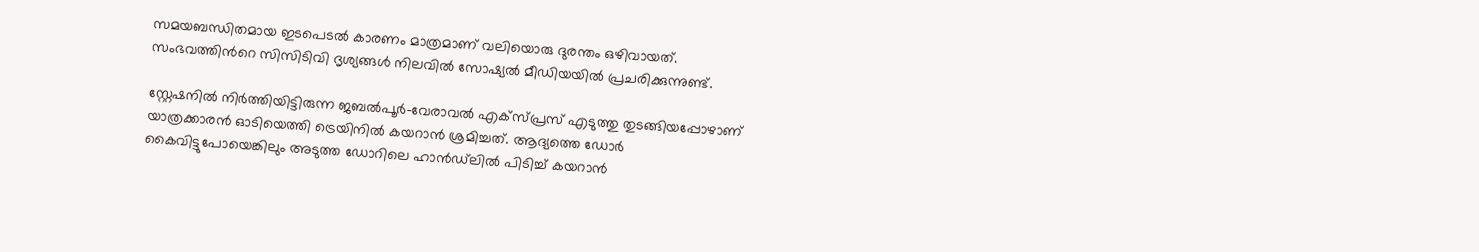സമയബന്ധിതമായ ഇടപെടൽ കാരണം മാത്രമാണ് വലിയൊരു ദുരന്തം ഒഴിവായത്. സംഭവത്തിന്‍റെ സിസിടിവി ദൃശ്യങ്ങൾ നിലവിൽ സോഷ്യൽ മീഡിയയിൽ പ്രചരിക്കുന്നുണ്ട്.

സ്റ്റേഷനിൽ നിർത്തിയിട്ടിരുന്ന ജബൽപൂർ-വേരാവൽ എക്സ്പ്രസ് എടുത്തു തുടങ്ങിയപ്പോഴാണ് യാത്രക്കാരൻ ഓടിയെത്തി ട്രെയിനിൽ കയറാൻ ശ്രമിച്ചത്. ആദ്യത്തെ ഡോർ കൈവിട്ടുപോയെങ്കിലും അടുത്ത ഡോറിലെ ഹാൻഡ്‌ലിൽ പിടിച്ച് കയറാൻ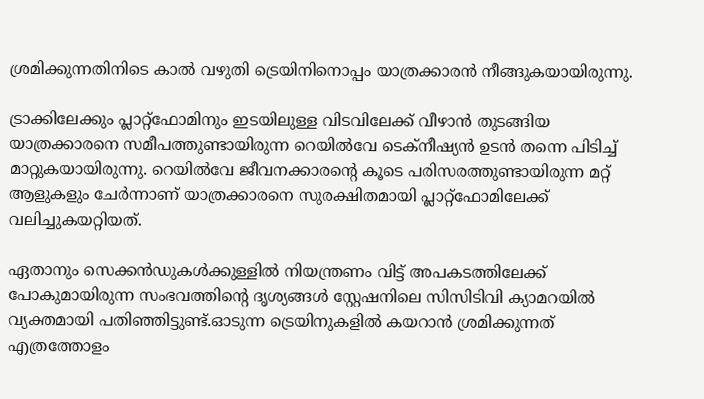ശ്രമിക്കുന്നതിനിടെ കാൽ വഴുതി ട്രെയിനിനൊപ്പം യാത്രക്കാരൻ നീങ്ങുകയായിരുന്നു.

ട്രാക്കിലേക്കും പ്ലാറ്റ്‌ഫോമിനും ഇടയിലുള്ള വിടവിലേക്ക് വീഴാൻ തുടങ്ങിയ യാത്രക്കാരനെ സമീപത്തുണ്ടായിരുന്ന റെയിൽവേ ടെക്നീഷ്യൻ ഉടൻ തന്നെ പിടിച്ച് മാറ്റുകയായിരുന്നു. റെയിൽവേ ജീവനക്കാരന്‍റെ കൂടെ പരിസരത്തുണ്ടായിരുന്ന മറ്റ് ആളുകളും ചേർന്നാണ് യാത്രക്കാരനെ സുരക്ഷിതമായി പ്ലാറ്റ്‌ഫോമിലേക്ക് വലിച്ചുകയറ്റിയത്.

ഏതാനും സെക്കൻഡുകൾക്കുള്ളിൽ നിയന്ത്രണം വിട്ട് അപകടത്തിലേക്ക് പോകുമായിരുന്ന സംഭവത്തിന്‍റെ ദൃശ്യങ്ങൾ സ്റ്റേഷനിലെ സിസിടിവി ക്യാമറയിൽ വ്യക്തമായി പതിഞ്ഞിട്ടുണ്ട്.ഓടുന്ന ട്രെയിനുകളിൽ കയറാൻ ശ്രമിക്കുന്നത് എത്രത്തോളം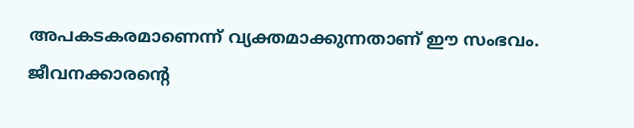അപകടകരമാണെന്ന് വ്യക്തമാക്കുന്നതാണ് ഈ സംഭവം. ജീവനക്കാരന്‍റെ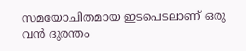സമയോചിതമായ ഇടപെടലാണ് ഒരു വൻ ദുരന്തം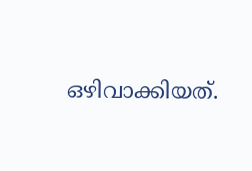ഒഴിവാക്കിയത്.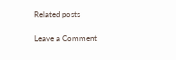Related posts

Leave a Comment